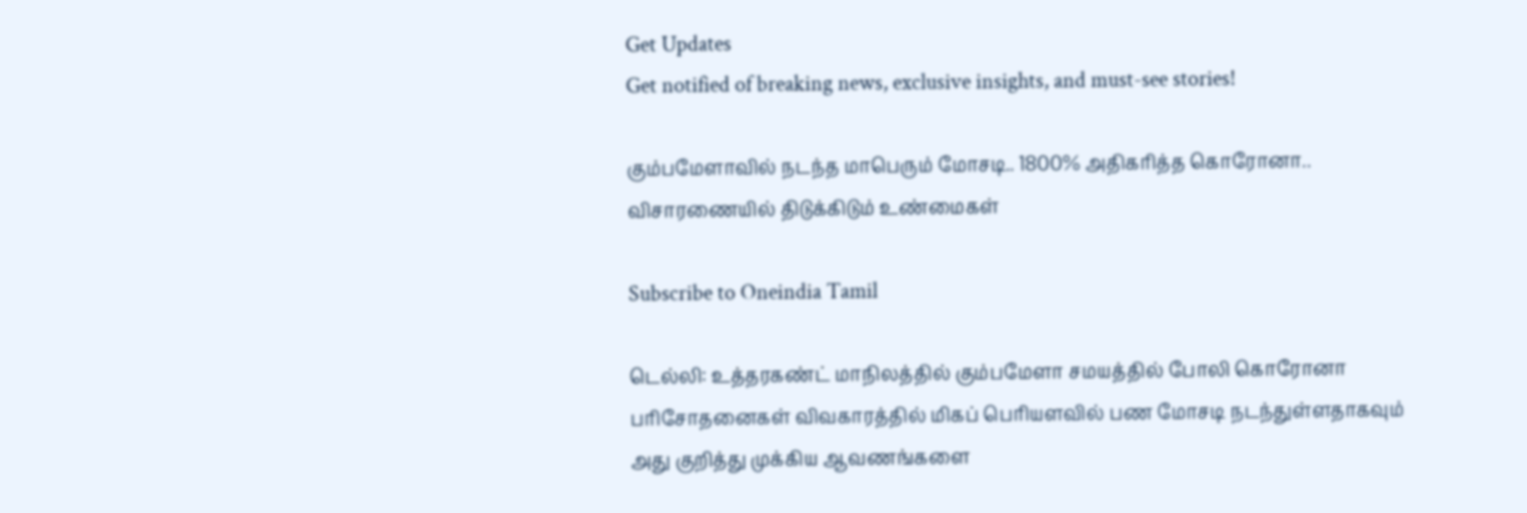Get Updates
Get notified of breaking news, exclusive insights, and must-see stories!

கும்பமேளாவில் நடந்த மாபெரும் மோசடி.. 1800% அதிகரித்த கொரோனா.. விசாரணையில் திடுக்கிடும் உண்மைகள்

Subscribe to Oneindia Tamil

டெல்லி: உத்தரகண்ட் மாநிலத்தில் கும்பமேளா சமயத்தில் போலி கொரோனா பரிசோதனைகள் விவகாரத்தில் மிகப் பெரியளவில் பண மோசடி நடந்துள்ளதாகவும் அது குறித்து முக்கிய ஆவணங்களை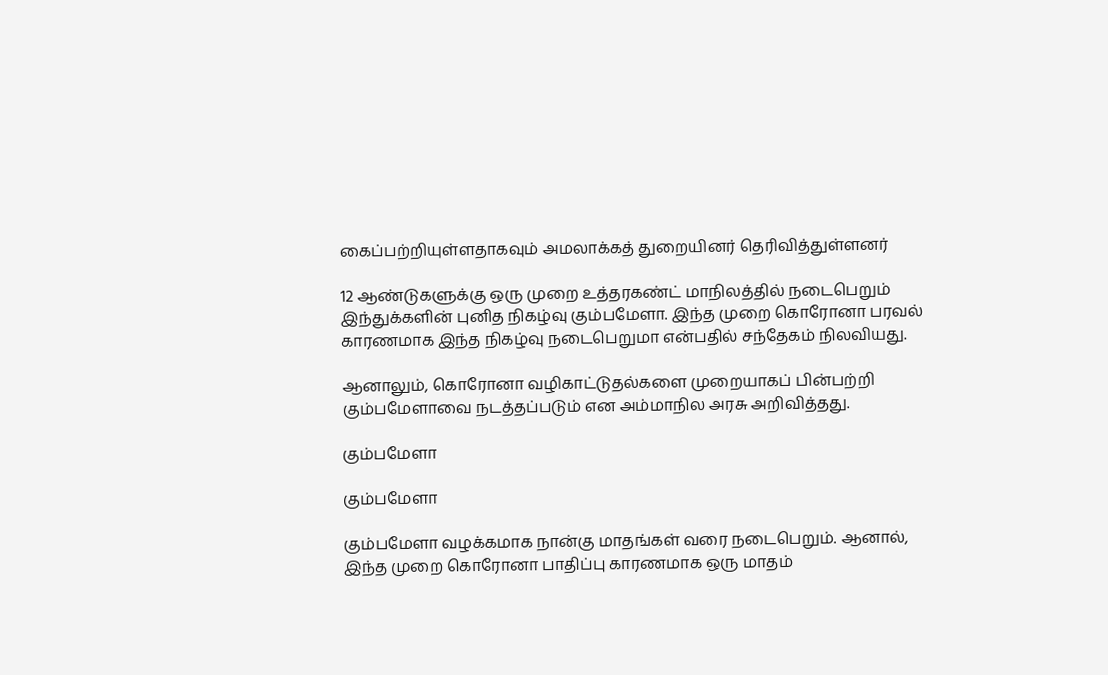கைப்பற்றியுள்ளதாகவும் அமலாக்கத் துறையினர் தெரிவித்துள்ளனர்

12 ஆண்டுகளுக்கு ஒரு முறை உத்தரகண்ட் மாநிலத்தில் நடைபெறும் இந்துக்களின் புனித நிகழ்வு கும்பமேளா. இந்த முறை கொரோனா பரவல் காரணமாக இந்த நிகழ்வு நடைபெறுமா என்பதில் சந்தேகம் நிலவியது.

ஆனாலும், கொரோனா வழிகாட்டுதல்களை முறையாகப் பின்பற்றி கும்பமேளாவை நடத்தப்படும் என அம்மாநில அரசு அறிவித்தது.

கும்பமேளா

கும்பமேளா

கும்பமேளா வழக்கமாக நான்கு மாதங்கள் வரை நடைபெறும். ஆனால், இந்த முறை கொரோனா பாதிப்பு காரணமாக ஒரு மாதம்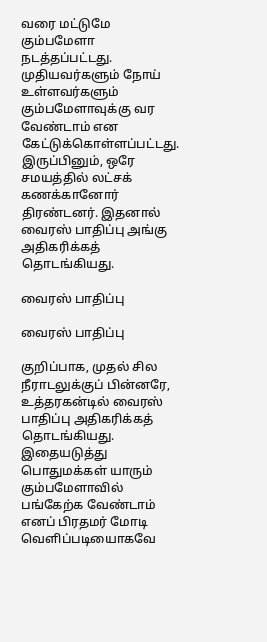வரை மட்டுமே கும்பமேளா நடத்தப்பட்டது. முதியவர்களும் நோய் உள்ளவர்களும் கும்பமேளாவுக்கு வர வேண்டாம் என கேட்டுக்கொள்ளப்பட்டது. இருப்பினும், ஒரே சமயத்தில் லட்சக் கணக்கானோர் திரண்டனர். இதனால் வைரஸ் பாதிப்பு அங்கு அதிகரிக்கத் தொடங்கியது.

வைரஸ் பாதிப்பு

வைரஸ் பாதிப்பு

குறிப்பாக, முதல் சில நீராடலுக்குப் பின்னரே, உத்தரகன்டில் வைரஸ் பாதிப்பு அதிகரிக்கத் தொடங்கியது. இதையடுத்து பொதுமக்கள் யாரும் கும்பமேளாவில் பங்கேற்க வேண்டாம் எனப் பிரதமர் மோடி வெளிப்படியைாகவே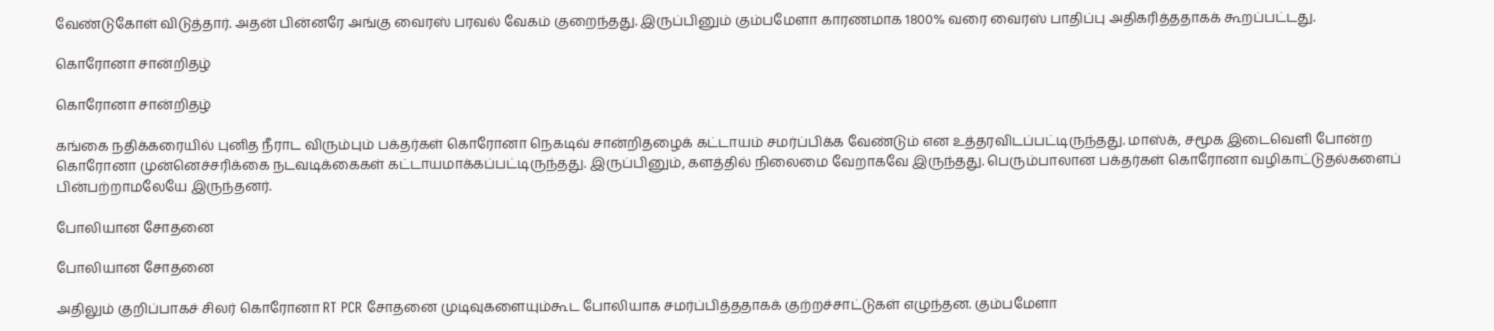வேண்டுகோள் விடுத்தார். அதன் பின்னரே அங்கு வைரஸ் பரவல் வேகம் குறைந்தது. இருப்பினும் கும்பமேளா காரணமாக 1800% வரை வைரஸ் பாதிப்பு அதிகரித்ததாகக் கூறப்பட்டது.

கொரோனா சான்றிதழ்

கொரோனா சான்றிதழ்

கங்கை நதிக்கரையில் புனித நீராட விரும்பும் பக்தர்கள் கொரோனா நெகடிவ் சான்றிதழைக் கட்டாயம் சமர்ப்பிக்க வேண்டும் என உத்தரவிடப்பட்டிருந்தது. மாஸ்க், சமூக இடைவெளி போன்ற கொரோனா முன்னெச்சரிக்கை நடவடிக்கைகள் கட்டாயமாக்கப்பட்டிருந்தது. இருப்பினும், களத்தில் நிலைமை வேறாகவே இருந்தது. பெரும்பாலான பக்தர்கள் கொரோனா வழிகாட்டுதல்களைப் பின்பற்றாமலேயே இருந்தனர்.

போலியான சோதனை

போலியான சோதனை

அதிலும் குறிப்பாகச் சிலர் கொரோனா RT PCR சோதனை முடிவுகளையும்கூட போலியாக சமர்ப்பித்ததாகக் குற்றச்சாட்டுகள் எழுந்தன. கும்பமேளா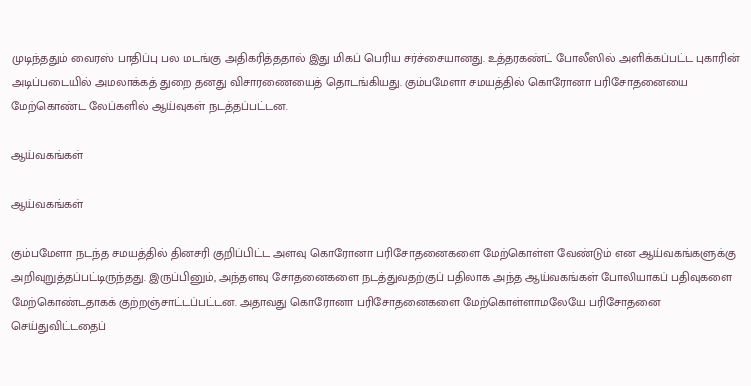முடிந்ததும் வைரஸ் பாதிப்பு பல மடங்கு அதிகரித்ததால் இது மிகப் பெரிய சர்ச்சையானது. உத்தரகண்ட் போலீஸில் அளிக்கப்பட்ட புகாரின் அடிப்படையில் அமலாக்கத் துறை தனது விசாரணையைத் தொடங்கியது. கும்பமேளா சமயத்தில் கொரோனா பரிசோதனையை மேற்கொண்ட லேப்களில் ஆய்வுகள் நடத்தப்பட்டன.

ஆய்வகங்கள்

ஆய்வகங்கள்

கும்பமேளா நடந்த சமயத்தில் தினசரி குறிப்பிட்ட அளவு கொரோனா பரிசோதனைகளை மேற்கொள்ள வேண்டும் என ஆய்வகங்களுக்கு அறிவுறுத்தப்பட்டிருந்தது. இருப்பினும், அந்தளவு சோதனைகளை நடத்துவதற்குப் பதிலாக அந்த ஆய்வகங்கள் போலியாகப் பதிவுகளை மேற்கொண்டதாகக் குற்றஞ்சாட்டப்பட்டன. அதாவது கொரோனா பரிசோதனைகளை மேற்கொள்ளாமலேயே பரிசோதனை செய்துவிட்டதைப்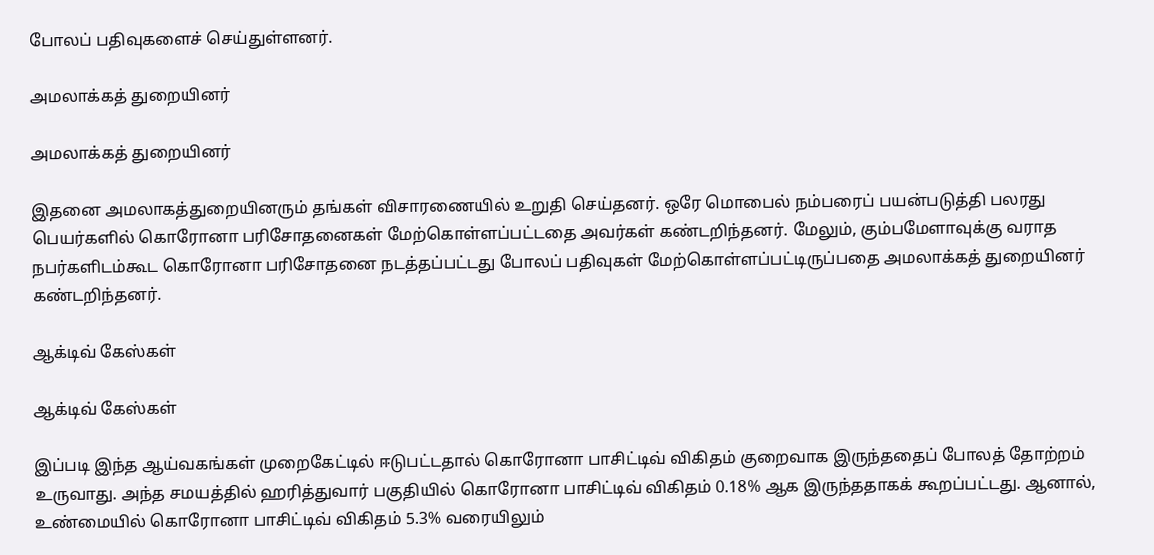போலப் பதிவுகளைச் செய்துள்ளனர்.

அமலாக்கத் துறையினர்

அமலாக்கத் துறையினர்

இதனை அமலாகத்துறையினரும் தங்கள் விசாரணையில் உறுதி செய்தனர். ஒரே மொபைல் நம்பரைப் பயன்படுத்தி பலரது பெயர்களில் கொரோனா பரிசோதனைகள் மேற்கொள்ளப்பட்டதை அவர்கள் கண்டறிந்தனர். மேலும், கும்பமேளாவுக்கு வராத நபர்களிடம்கூட கொரோனா பரிசோதனை நடத்தப்பட்டது போலப் பதிவுகள் மேற்கொள்ளப்பட்டிருப்பதை அமலாக்கத் துறையினர் கண்டறிந்தனர்.

ஆக்டிவ் கேஸ்கள்

ஆக்டிவ் கேஸ்கள்

இப்படி இந்த ஆய்வகங்கள் முறைகேட்டில் ஈடுபட்டதால் கொரோனா பாசிட்டிவ் விகிதம் குறைவாக இருந்ததைப் போலத் தோற்றம் உருவாது. அந்த சமயத்தில் ஹரித்துவார் பகுதியில் கொரோனா பாசிட்டிவ் விகிதம் 0.18% ஆக இருந்ததாகக் கூறப்பட்டது. ஆனால், உண்மையில் கொரோனா பாசிட்டிவ் விகிதம் 5.3% வரையிலும்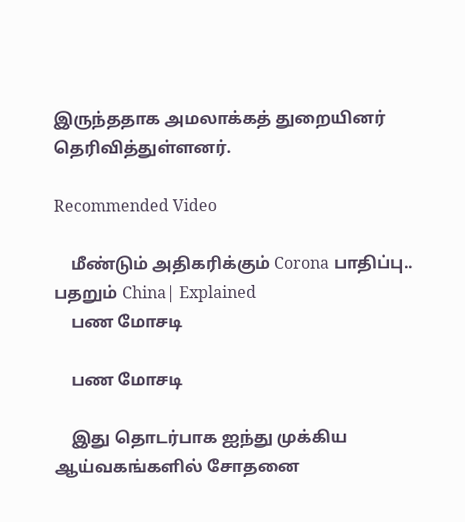இருந்ததாக அமலாக்கத் துறையினர் தெரிவித்துள்ளனர்.

Recommended Video

    மீண்டும் அதிகரிக்கும் Corona பாதிப்பு.. பதறும் China| Explained
    பண மோசடி

    பண மோசடி

    இது தொடர்பாக ஐந்து முக்கிய ஆய்வகங்களில் சோதனை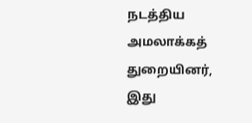நடத்திய அமலாக்கத் துறையினர், இது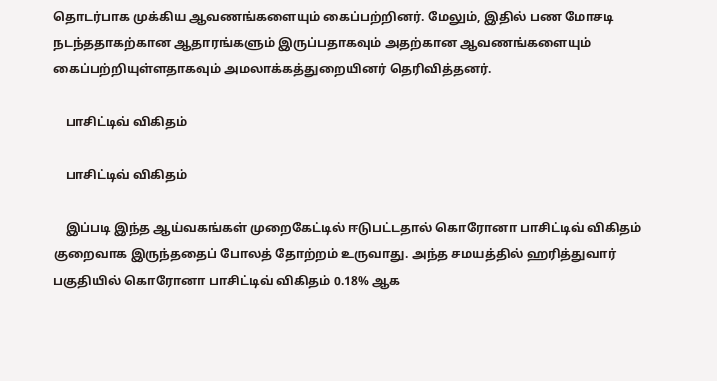தொடர்பாக முக்கிய ஆவணங்களையும் கைப்பற்றினர். மேலும், இதில் பண மோசடி நடந்ததாகற்கான ஆதாரங்களும் இருப்பதாகவும் அதற்கான ஆவணங்களையும் கைப்பற்றியுள்ளதாகவும் அமலாக்கத்துறையினர் தெரிவித்தனர்.

    பாசிட்டிவ் விகிதம்

    பாசிட்டிவ் விகிதம்

    இப்படி இந்த ஆய்வகங்கள் முறைகேட்டில் ஈடுபட்டதால் கொரோனா பாசிட்டிவ் விகிதம் குறைவாக இருந்ததைப் போலத் தோற்றம் உருவாது. அந்த சமயத்தில் ஹரித்துவார் பகுதியில் கொரோனா பாசிட்டிவ் விகிதம் 0.18% ஆக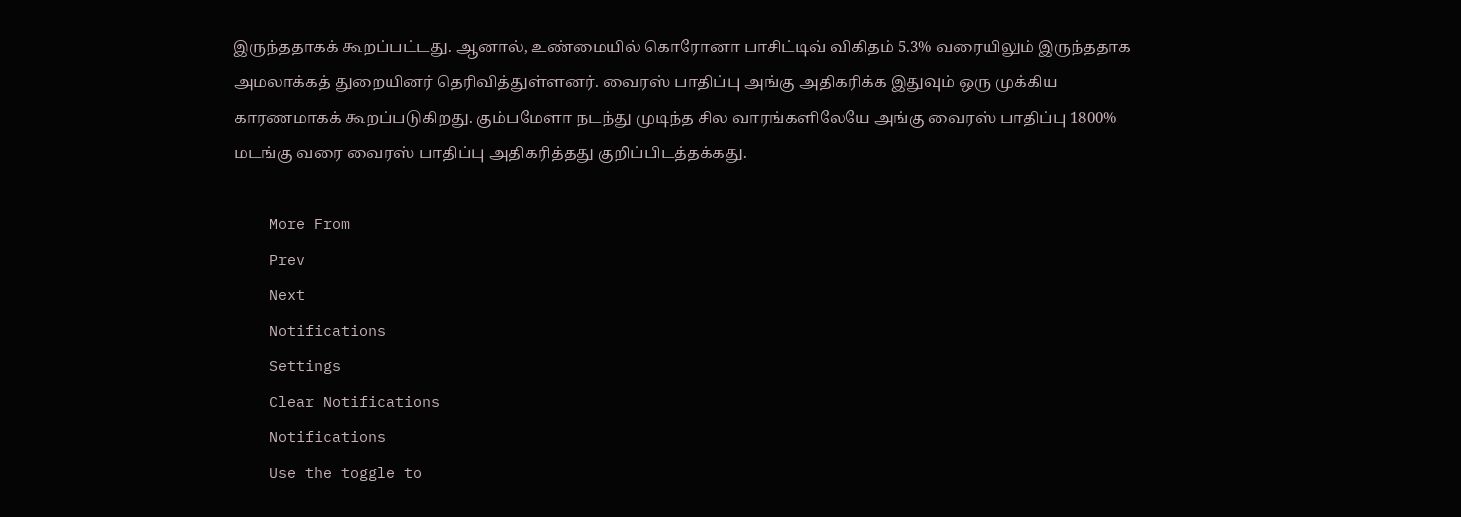இருந்ததாகக் கூறப்பட்டது. ஆனால், உண்மையில் கொரோனா பாசிட்டிவ் விகிதம் 5.3% வரையிலும் இருந்ததாக அமலாக்கத் துறையினர் தெரிவித்துள்ளனர். வைரஸ் பாதிப்பு அங்கு அதிகரிக்க இதுவும் ஒரு முக்கிய காரணமாகக் கூறப்படுகிறது. கும்பமேளா நடந்து முடிந்த சில வாரங்களிலேயே அங்கு வைரஸ் பாதிப்பு 1800% மடங்கு வரை வைரஸ் பாதிப்பு அதிகரித்தது குறிப்பிடத்தக்கது.

    More From
    Prev
    Next
    Notifications
    Settings
    Clear Notifications
    Notifications
    Use the toggle to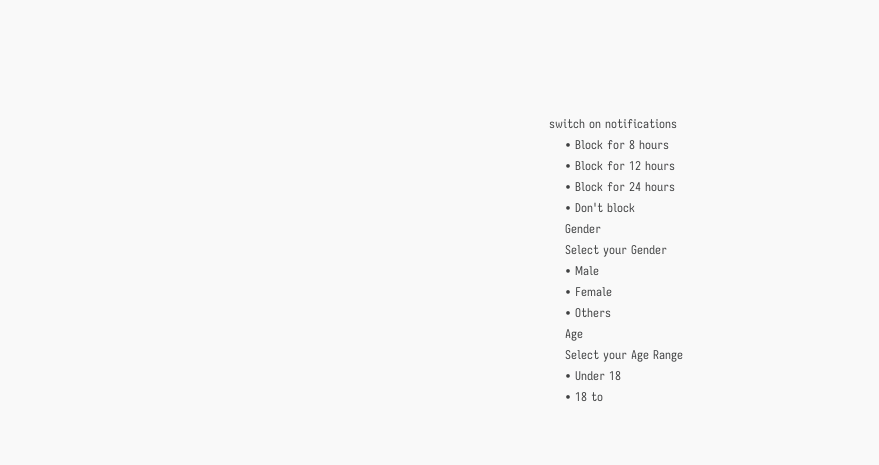switch on notifications
    • Block for 8 hours
    • Block for 12 hours
    • Block for 24 hours
    • Don't block
    Gender
    Select your Gender
    • Male
    • Female
    • Others
    Age
    Select your Age Range
    • Under 18
    • 18 to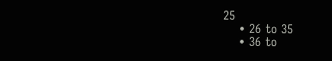25
    • 26 to 35
    • 36 to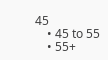45
    • 45 to 55
    • 55+